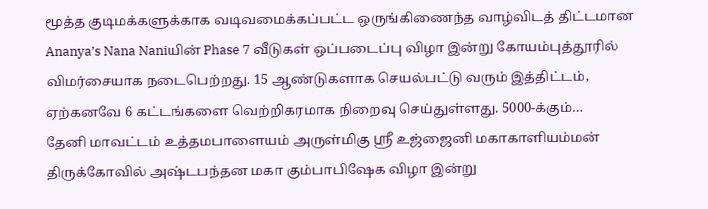மூத்த குடிமக்களுக்காக வடிவமைக்கப்பட்ட ஒருங்கிணைந்த வாழ்விடத் திட்டமான Ananya’s Nana Naniயின் Phase 7 வீடுகள் ஒப்படைப்பு விழா இன்று கோயம்புத்தூரில் விமர்சையாக நடைபெற்றது. 15 ஆண்டுகளாக செயல்பட்டு வரும் இத்திட்டம், ஏற்கனவே 6 கட்டங்களை வெற்றிகரமாக நிறைவு செய்துள்ளது. 5000-க்கும்…
தேனி மாவட்டம் உத்தமபாளையம் அருள்மிகு ஸ்ரீ உஜ்ஜைனி மகாகாளியம்மன் திருக்கோவில் அஷ்டபந்தன மகா கும்பாபிஷேக விழா இன்று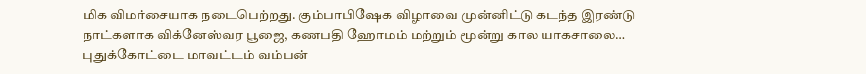மிக விமர்சையாக நடைபெற்றது. கும்பாபிஷேக விழாவை முன்னிட்டு கடந்த இரண்டு நாட்களாக விக்னேஸ்வர பூஜை, கணபதி ஹோமம் மற்றும் மூன்று கால யாகசாலை…
புதுக்கோட்டை மாவட்டம் வம்பன்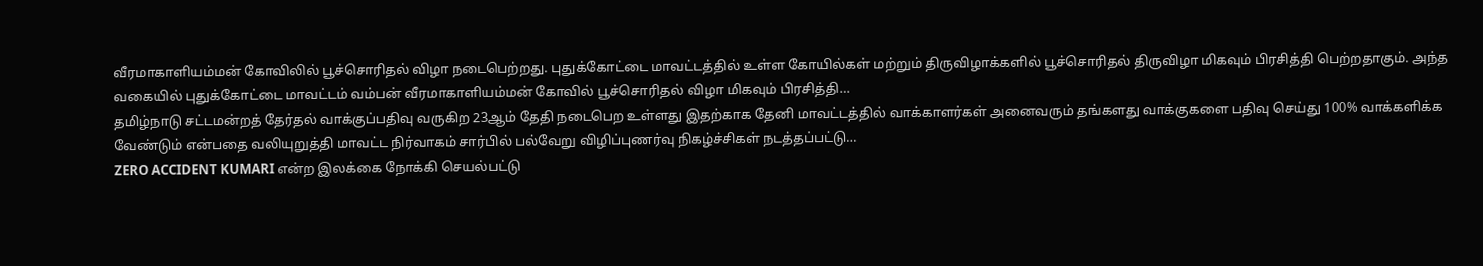வீரமாகாளியம்மன் கோவிலில் பூச்சொரிதல் விழா நடைபெற்றது. புதுக்கோட்டை மாவட்டத்தில் உள்ள கோயில்கள் மற்றும் திருவிழாக்களில் பூச்சொரிதல் திருவிழா மிகவும் பிரசித்தி பெற்றதாகும். அந்த வகையில் புதுக்கோட்டை மாவட்டம் வம்பன் வீரமாகாளியம்மன் கோவில் பூச்சொரிதல் விழா மிகவும் பிரசித்தி…
தமிழ்நாடு சட்டமன்றத் தேர்தல் வாக்குப்பதிவு வருகிற 23ஆம் தேதி நடைபெற உள்ளது இதற்காக தேனி மாவட்டத்தில் வாக்காளர்கள் அனைவரும் தங்களது வாக்குகளை பதிவு செய்து 100% வாக்களிக்க வேண்டும் என்பதை வலியுறுத்தி மாவட்ட நிர்வாகம் சார்பில் பல்வேறு விழிப்புணர்வு நிகழ்ச்சிகள் நடத்தப்பட்டு…
ZERO ACCIDENT KUMARI என்ற இலக்கை நோக்கி செயல்பட்டு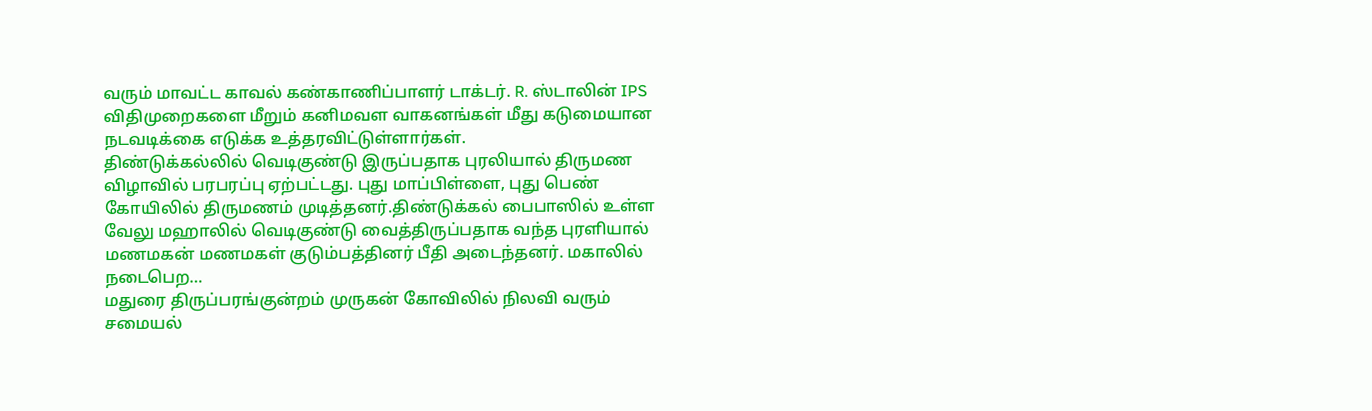வரும் மாவட்ட காவல் கண்காணிப்பாளர் டாக்டர். R. ஸ்டாலின் IPS விதிமுறைகளை மீறும் கனிமவள வாகனங்கள் மீது கடுமையான நடவடிக்கை எடுக்க உத்தரவிட்டுள்ளார்கள்.
திண்டுக்கல்லில் வெடிகுண்டு இருப்பதாக புரலியால் திருமண விழாவில் பரபரப்பு ஏற்பட்டது. புது மாப்பிள்ளை, புது பெண் கோயிலில் திருமணம் முடித்தனர்.திண்டுக்கல் பைபாஸில் உள்ள வேலு மஹாலில் வெடிகுண்டு வைத்திருப்பதாக வந்த புரளியால் மணமகன் மணமகள் குடும்பத்தினர் பீதி அடைந்தனர். மகாலில் நடைபெற…
மதுரை திருப்பரங்குன்றம் முருகன் கோவிலில் நிலவி வரும் சமையல்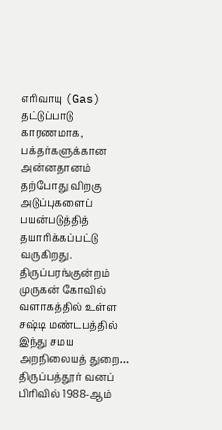எரிவாயு (Gas) தட்டுப்பாடு காரணமாக, பக்தர்களுக்கான அன்னதானம் தற்போது விறகு அடுப்புகளைப் பயன்படுத்தித் தயாரிக்கப்பட்டு வருகிறது. திருப்பரங்குன்றம் முருகன் கோவில் வளாகத்தில் உள்ள சஷ்டி மண்டபத்தில் இந்து சமய அறநிலையத் துறை…
திருப்பத்தூர் வனப் பிரிவில் 1988-ஆம்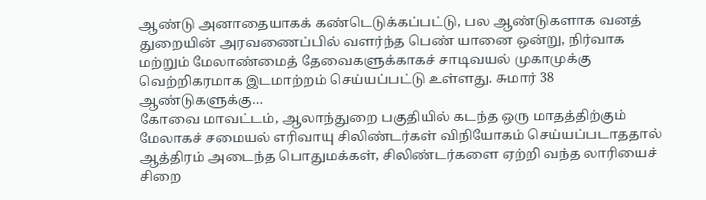ஆண்டு அனாதையாகக் கண்டெடுக்கப்பட்டு, பல ஆண்டுகளாக வனத் துறையின் அரவணைப்பில் வளர்ந்த பெண் யானை ஒன்று, நிர்வாக மற்றும் மேலாண்மைத் தேவைகளுக்காகச் சாடிவயல் முகாமுக்கு வெற்றிகரமாக இடமாற்றம் செய்யப்பட்டு உள்ளது. சுமார் 38 ஆண்டுகளுக்கு…
கோவை மாவட்டம், ஆலாந்துறை பகுதியில் கடந்த ஒரு மாதத்திற்கும் மேலாகச் சமையல் எரிவாயு சிலிண்டர்கள் விநியோகம் செய்யப்படாததால் ஆத்திரம் அடைந்த பொதுமக்கள், சிலிண்டர்களை ஏற்றி வந்த லாரியைச் சிறை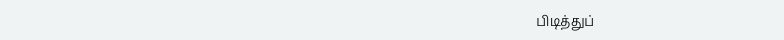பிடித்துப்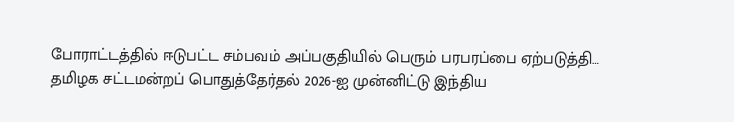போராட்டத்தில் ஈடுபட்ட சம்பவம் அப்பகுதியில் பெரும் பரபரப்பை ஏற்படுத்தி…
தமிழக சட்டமன்றப் பொதுத்தேர்தல் 2026-ஐ முன்னிட்டு இந்திய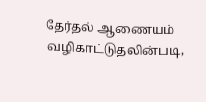தேர்தல் ஆணையம் வழிகாட்டுதலின்படி,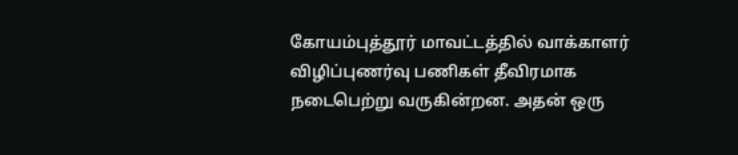கோயம்புத்தூர் மாவட்டத்தில் வாக்காளர் விழிப்புணர்வு பணிகள் தீவிரமாக நடைபெற்று வருகின்றன. அதன் ஒரு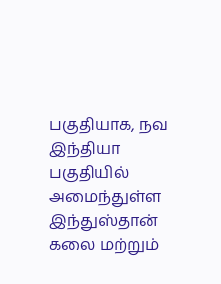பகுதியாக, நவ இந்தியா பகுதியில் அமைந்துள்ள இந்துஸ்தான் கலை மற்றும்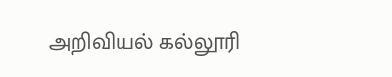அறிவியல் கல்லூரி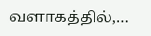வளாகத்தில்,…